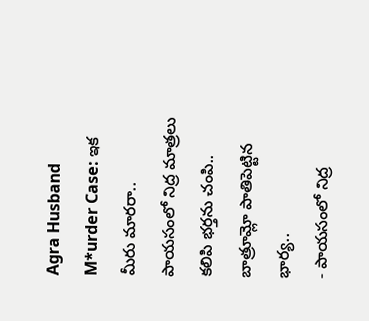Agra Husband M*urder Case: ఇక మీరు మారరా.. పాయసంలో నిద్ర మాత్రలు కలిపి భర్తను చంపి.. బాత్రూమ్లో పాతిపెట్టిన భార్య..
- పాయసంలో నిద్ర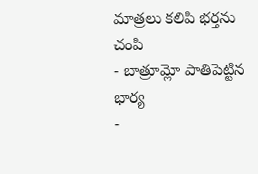మాత్రలు కలిపి భర్తను చంపి
- బాత్రూమ్లో పాతిపెట్టిన భార్య
-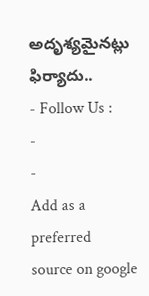అదృశ్యమైనట్లు ఫిర్యాదు..
- Follow Us :
-
-
Add as a preferred
source on google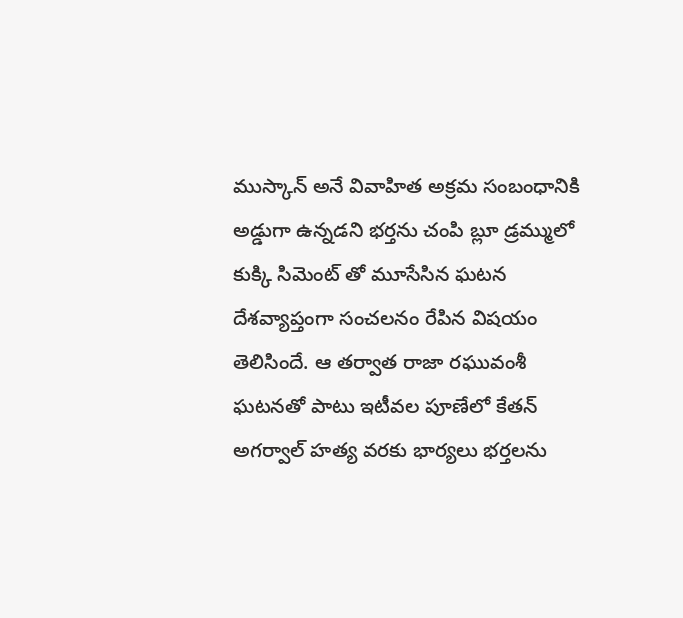ముస్కాన్ అనే వివాహిత అక్రమ సంబంధానికి అడ్డుగా ఉన్నడని భర్తను చంపి బ్లూ డ్రమ్ములో కుక్కి సిమెంట్ తో మూసేసిన ఘటన దేశవ్యాప్తంగా సంచలనం రేపిన విషయం తెలిసిందే. ఆ తర్వాత రాజా రఘువంశీ ఘటనతో పాటు ఇటీవల పూణేలో కేతన్ అగర్వాల్ హత్య వరకు భార్యలు భర్తలను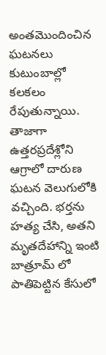అంతమొందించిన ఘటనలు కుటుంబాల్లో కలకలం రేపుతున్నాయి. తాజాగా ఉత్తరప్రదేశ్లోని ఆగ్రాలో దారుణ ఘటన వెలుగులోకి వచ్చింది. భర్తను హత్య చేసి, అతని మృతదేహాన్ని ఇంటి బాత్రూమ్ లో పాతిపెట్టిన కేసులో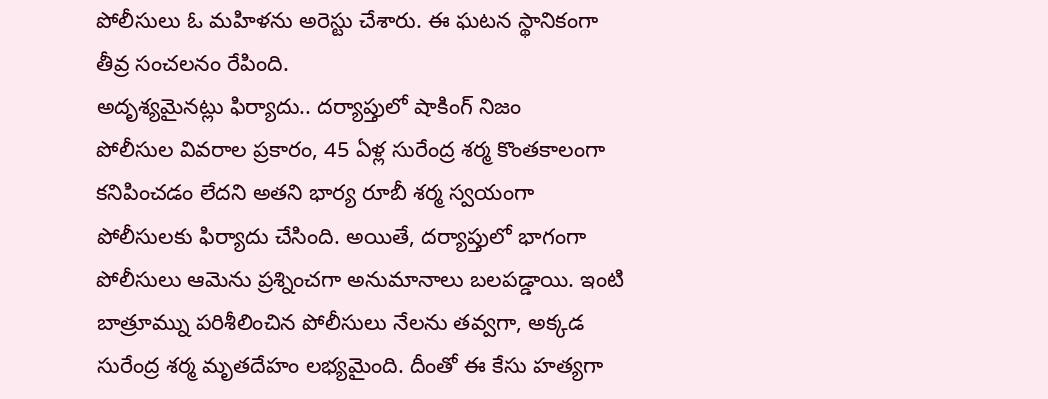పోలీసులు ఓ మహిళను అరెస్టు చేశారు. ఈ ఘటన స్థానికంగా తీవ్ర సంచలనం రేపింది.
అదృశ్యమైనట్లు ఫిర్యాదు.. దర్యాప్తులో షాకింగ్ నిజం
పోలీసుల వివరాల ప్రకారం, 45 ఏళ్ల సురేంద్ర శర్మ కొంతకాలంగా కనిపించడం లేదని అతని భార్య రూబీ శర్మ స్వయంగా పోలీసులకు ఫిర్యాదు చేసింది. అయితే, దర్యాప్తులో భాగంగా పోలీసులు ఆమెను ప్రశ్నించగా అనుమానాలు బలపడ్డాయి. ఇంటి బాత్రూమ్ను పరిశీలించిన పోలీసులు నేలను తవ్వగా, అక్కడ సురేంద్ర శర్మ మృతదేహం లభ్యమైంది. దీంతో ఈ కేసు హత్యగా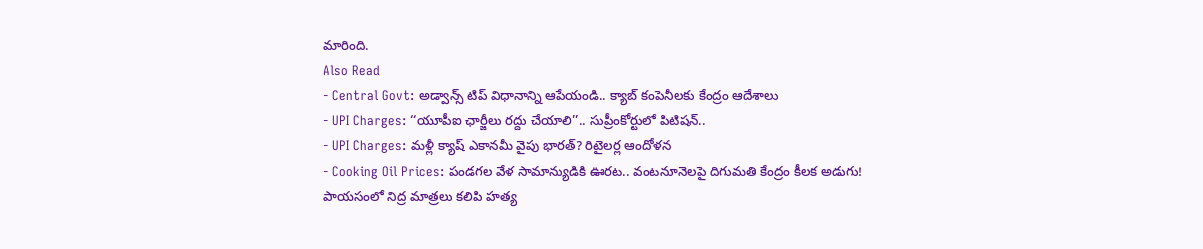మారింది.
Also Read
- Central Govt: అడ్వాన్స్ టిప్ విధానాన్ని ఆపేయండి.. క్యాబ్ కంపెనీలకు కేంద్రం ఆదేశాలు
- UPI Charges: ‘‘యూపీఐ ఛార్జీలు రద్దు చేయాలి’’.. సుప్రీంకోర్టులో పిటిషన్..
- UPI Charges: మళ్లీ క్యాష్ ఎకానమీ వైపు భారత్? రిటైలర్ల ఆందోళన
- Cooking Oil Prices: పండగల వేళ సామాన్యుడికి ఊరట.. వంటనూనెలపై దిగుమతి కేంద్రం కీలక అడుగు!
పాయసంలో నిద్ర మాత్రలు కలిపి హత్య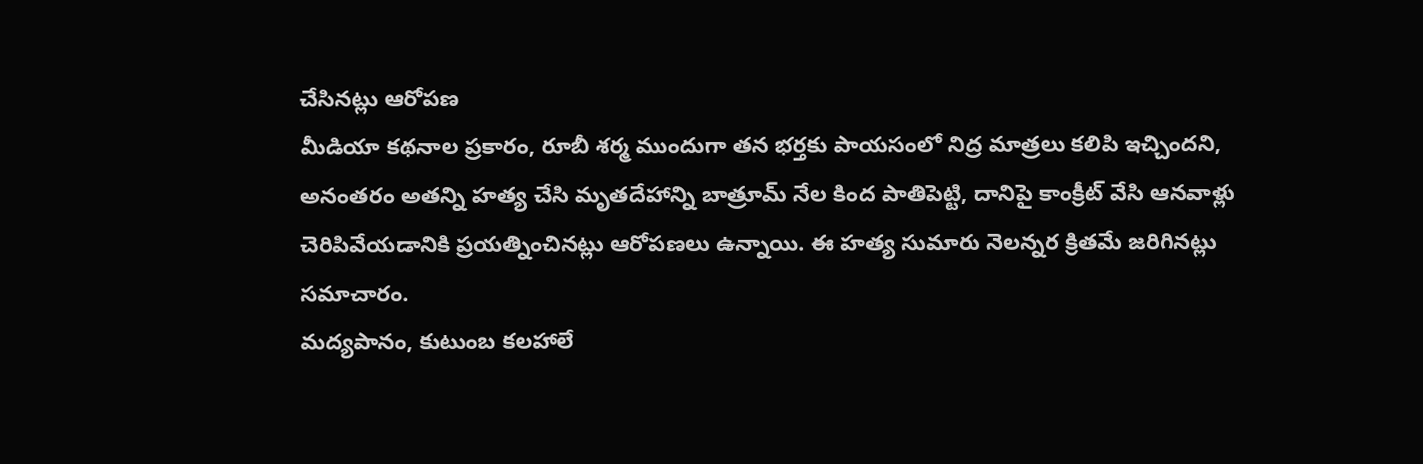చేసినట్లు ఆరోపణ
మీడియా కథనాల ప్రకారం, రూబీ శర్మ ముందుగా తన భర్తకు పాయసంలో నిద్ర మాత్రలు కలిపి ఇచ్చిందని, అనంతరం అతన్ని హత్య చేసి మృతదేహాన్ని బాత్రూమ్ నేల కింద పాతిపెట్టి, దానిపై కాంక్రీట్ వేసి ఆనవాళ్లు చెరిపివేయడానికి ప్రయత్నించినట్లు ఆరోపణలు ఉన్నాయి. ఈ హత్య సుమారు నెలన్నర క్రితమే జరిగినట్లు సమాచారం.
మద్యపానం, కుటుంబ కలహాలే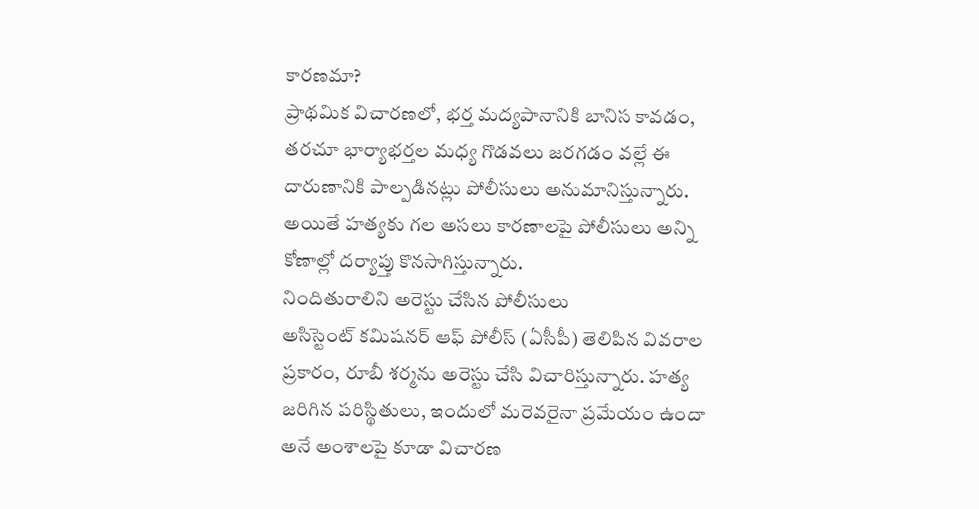కారణమా?
ప్రాథమిక విచారణలో, భర్త మద్యపానానికి బానిస కావడం, తరచూ భార్యాభర్తల మధ్య గొడవలు జరగడం వల్లే ఈ దారుణానికి పాల్పడినట్లు పోలీసులు అనుమానిస్తున్నారు. అయితే హత్యకు గల అసలు కారణాలపై పోలీసులు అన్ని కోణాల్లో దర్యాప్తు కొనసాగిస్తున్నారు.
నిందితురాలిని అరెస్టు చేసిన పోలీసులు
అసిస్టెంట్ కమిషనర్ ఆఫ్ పోలీస్ (ఏసీపీ) తెలిపిన వివరాల ప్రకారం, రూబీ శర్మను అరెస్టు చేసి విచారిస్తున్నారు. హత్య జరిగిన పరిస్థితులు, ఇందులో మరెవరైనా ప్రమేయం ఉందా అనే అంశాలపై కూడా విచారణ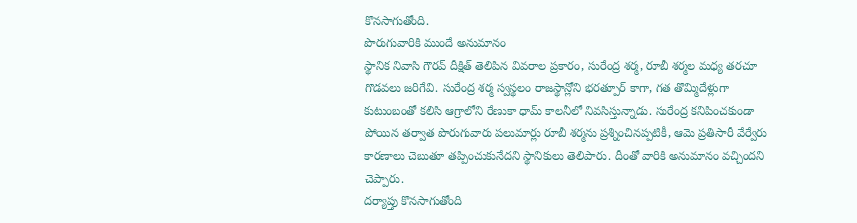కొనసాగుతోంది.
పొరుగువారికి ముందే అనుమానం
స్థానిక నివాసి గౌరవ్ దీక్షిత్ తెలిపిన వివరాల ప్రకారం, సురేంద్ర శర్మ, రూబీ శర్మల మధ్య తరచూ గొడవలు జరిగేవి. సురేంద్ర శర్మ స్వస్థలం రాజస్థాన్లోని భరత్పూర్ కాగా, గత తొమ్మిదేళ్లుగా కుటుంబంతో కలిసి ఆగ్రాలోని రేణుకా ధామ్ కాలనీలో నివసిస్తున్నాడు. సురేంద్ర కనిపించకుండా పోయిన తర్వాత పొరుగువారు పలుమార్లు రూబీ శర్మను ప్రశ్నించినప్పటికీ, ఆమె ప్రతిసారీ వేర్వేరు కారణాలు చెబుతూ తప్పించుకునేదని స్థానికులు తెలిపారు. దీంతో వారికి అనుమానం వచ్చిందని చెప్పారు.
దర్యాప్తు కొనసాగుతోంది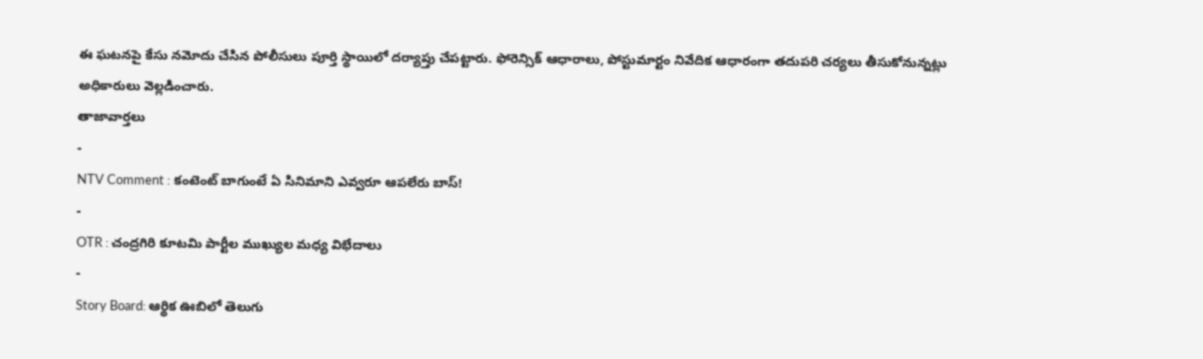ఈ ఘటనపై కేసు నమోదు చేసిన పోలీసులు పూర్తి స్థాయిలో దర్యాప్తు చేపట్టారు. ఫోరెన్సిక్ ఆధారాలు, పోస్టుమార్టం నివేదిక ఆధారంగా తదుపరి చర్యలు తీసుకోనున్నట్లు అధికారులు వెల్లడించారు.
తాజావార్తలు
-
NTV Comment : కంటెంట్ బాగుంటే ఏ సినిమాని ఎవ్వరూ ఆపలేరు బాస్!
-
OTR : చంద్రగిరి కూటమి పార్టీల ముఖ్యుల మధ్య విభేదాలు
-
Story Board: ఆర్థిక ఊబిలో తెలుగు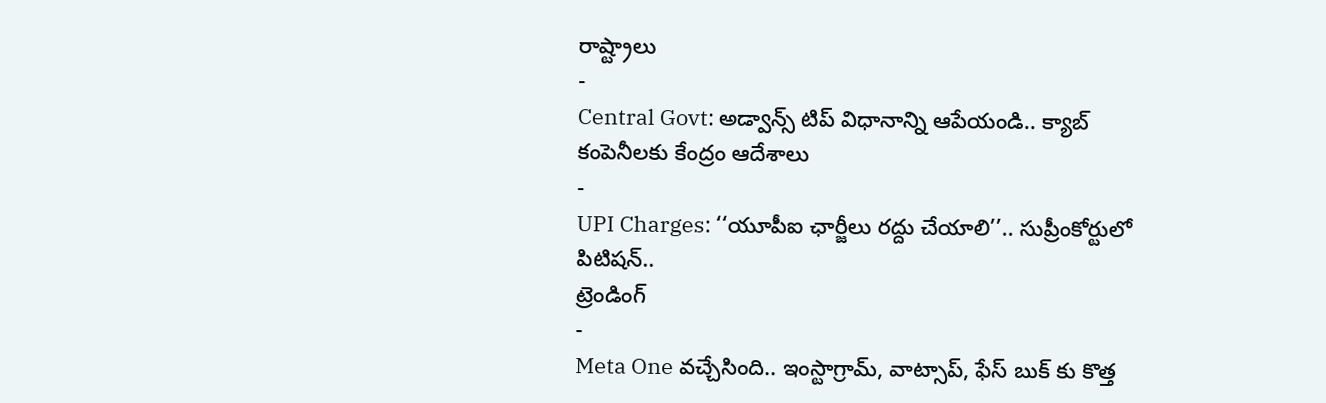రాష్ట్రాలు
-
Central Govt: అడ్వాన్స్ టిప్ విధానాన్ని ఆపేయండి.. క్యాబ్ కంపెనీలకు కేంద్రం ఆదేశాలు
-
UPI Charges: ‘‘యూపీఐ ఛార్జీలు రద్దు చేయాలి’’.. సుప్రీంకోర్టులో పిటిషన్..
ట్రెండింగ్
-
Meta One వచ్చేసింది.. ఇంస్టాగ్రామ్, వాట్సాప్, ఫేస్ బుక్ కు కొత్త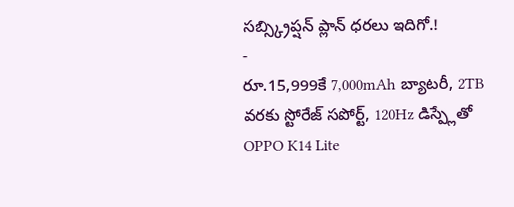సబ్స్క్రిప్షన్ ప్లాన్ ధరలు ఇదిగో.!
-
రూ.15,999కే 7,000mAh బ్యాటరీ, 2TB వరకు స్టోరేజ్ సపోర్ట్, 120Hz డిస్ప్లేతో OPPO K14 Lite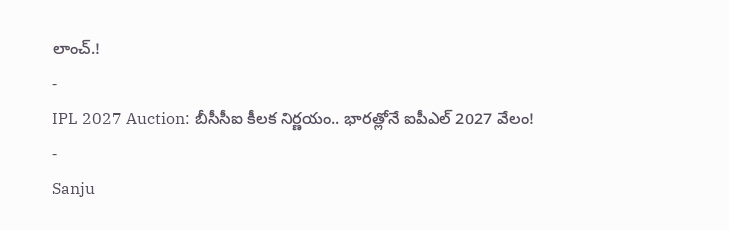లాంచ్.!
-
IPL 2027 Auction: బీసీసీఐ కీలక నిర్ణయం.. భారత్లోనే ఐపీఎల్ 2027 వేలం!
-
Sanju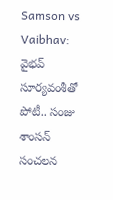Samson vs Vaibhav: వైభవ్ సూర్యవంశీతో పోటీ.. సంజు శాంసన్ సంచలన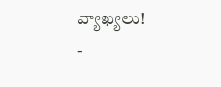వ్యాఖ్యలు!
-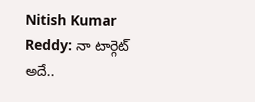Nitish Kumar Reddy: నా టార్గెట్ అదే..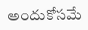అందుకోసమే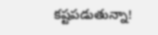కష్టపడుతున్నా!